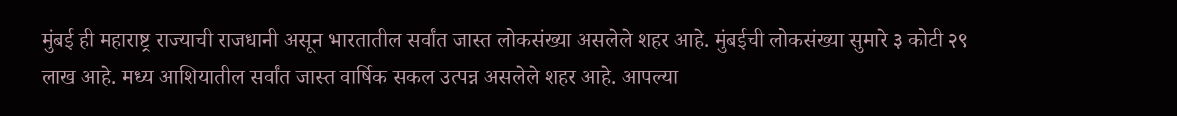मुंबई ही महाराष्ट्र राज्याची राजधानी असून भारतातील सर्वांत जास्त लोकसंख्या असलेले शहर आहे. मुंबईची लोकसंख्या सुमारे ३ कोटी २९ लाख आहे. मध्य आशियातील सर्वांत जास्त वार्षिक सकल उत्पन्न असलेले शहर आहे. आपल्या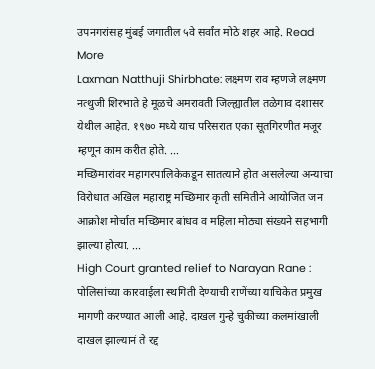उपनगरांसह मुंबई जगातील ५वे सर्वांत मोठे शहर आहे. Read More
Laxman Natthuji Shirbhate: लक्ष्मण राव म्हणजे लक्ष्मण नत्थुजी शिरभाते हे मूळचे अमरावती जिल्ह्यातील तळेगाव दशासर येथील आहेत. १९७० मध्ये याच परिसरात एका सूतगिरणीत मजूर म्हणून काम करीत होते. ...
मच्छिमारांवर महागरपालिकेकडून सातत्याने होत असलेल्या अन्याचा विरोधात अखिल महाराष्ट्र मच्छिमार कृती समितीने आयोजित जन आक्रोश मोर्चात मच्छिमार बांधव व महिला मोठ्या संख्यने सहभागी झाल्या होत्या. ...
High Court granted relief to Narayan Rane : पोलिसांच्या कारवाईला स्थगिती देण्याची राणेंच्या याचिकेत प्रमुख मागणी करण्यात आली आहे. दाखल गुन्हे चुकीच्या कलमांखाली दाखल झाल्यानं ते रद्द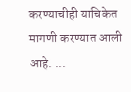करण्याचीही याचिकेत मागणी करण्यात आली आहे. ...